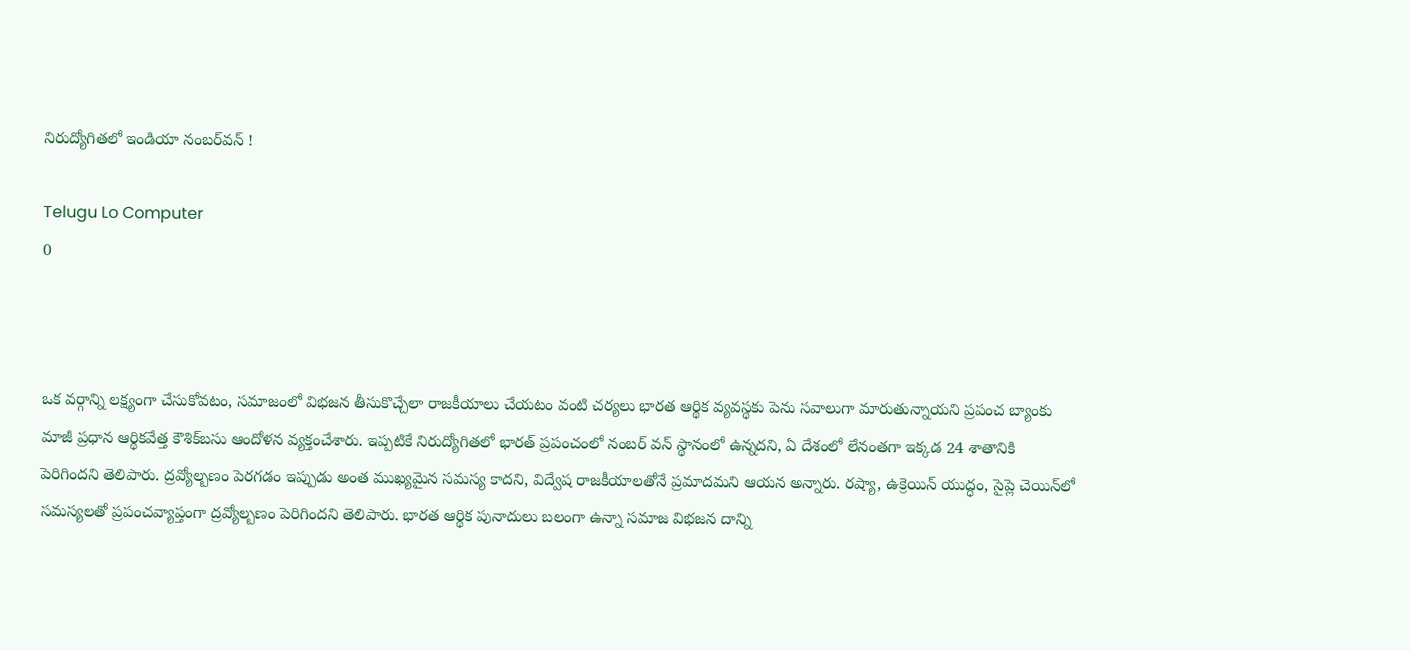నిరుద్యోగితలో ఇండియా నంబర్‌వన్‌ !

Telugu Lo Computer
0



ఒక వర్గాన్ని లక్ష్యంగా చేసుకోవటం, సమాజంలో విభజన తీసుకొచ్చేలా రాజకీయాలు చేయటం వంటి చర్యలు భారత ఆర్థిక వ్యవస్థకు పెను సవాలుగా మారుతున్నాయని ప్రపంచ బ్యాంకు మాజీ ప్రధాన ఆర్థికవేత్త కౌశిక్‌బసు ఆందోళన వ్యక్తంచేశారు. ఇప్పటికే నిరుద్యోగితలో భారత్‌ ప్రపంచంలో నంబర్‌ వన్‌ స్థానంలో ఉన్నదని, ఏ దేశంలో లేనంతగా ఇక్కడ 24 శాతానికి పెరిగిందని తెలిపారు. ద్రవ్యోల్బణం పెరగడం ఇప్పుడు అంత ముఖ్యమైన సమస్య కాదని, విద్వేష రాజకీయాలతోనే ప్రమాదమని ఆయన అన్నారు. రష్యా, ఉక్రెయిన్‌ యుద్ధం, సైప్లె చెయిన్‌లో సమస్యలతో ప్రపంచవ్యాప్తంగా ద్రవ్యోల్బణం పెరిగిందని తెలిపారు. భారత ఆర్థిక పునాదులు బలంగా ఉన్నా సమాజ విభజన దాన్ని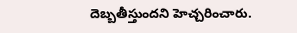దెబ్బతీస్తుందని హెచ్చరించారు.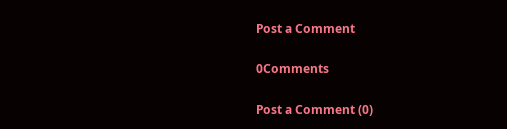Post a Comment

0Comments

Post a Comment (0)